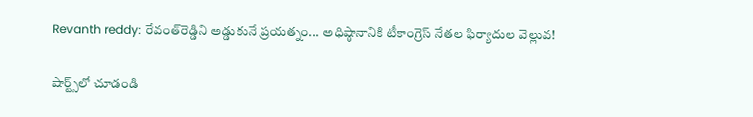Revanth reddy: రేవంత్‌రెడ్డిని అడ్డుకునే ప్రయత్నం... అధిష్ఠానానికి టీకాంగ్రెస్ నేతల ఫిర్యాదుల వెల్లువ!

షార్ట్స్‌లో చూడండి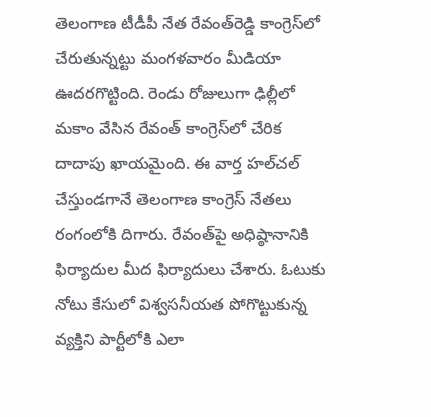తెలంగాణ టీడీపీ నేత రేవంత్‌రెడ్డి కాంగ్రెస్‌లో చేరుతున్నట్టు మంగళవారం మీడియా ఊదరగొట్టింది. రెండు రోజులుగా ఢిల్లీలో మకాం వేసిన రేవంత్ కాంగ్రెస్‌లో చేరిక దాదాపు ఖాయమైంది. ఈ వార్త హల్‌చల్ చేస్తుండగానే తెలంగాణ కాంగ్రెస్ నేతలు రంగంలోకి దిగారు. రేవంత్‌పై అధిష్ఠానానికి ఫిర్యాదుల మీద ఫిర్యాదులు చేశారు. ఓటుకు నోటు కేసులో విశ్వసనీయత పోగొట్టుకున్న వ్యక్తిని పార్టీలోకి ఎలా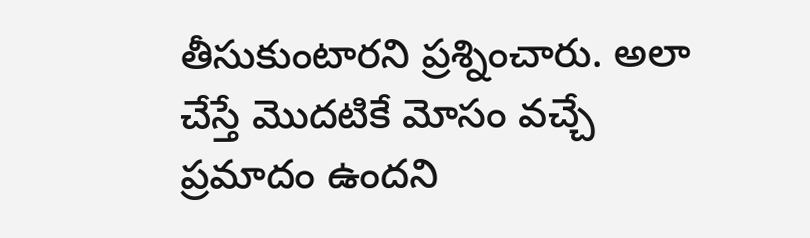తీసుకుంటారని ప్రశ్నించారు. అలా చేస్తే మొదటికే మోసం వచ్చే ప్రమాదం ఉందని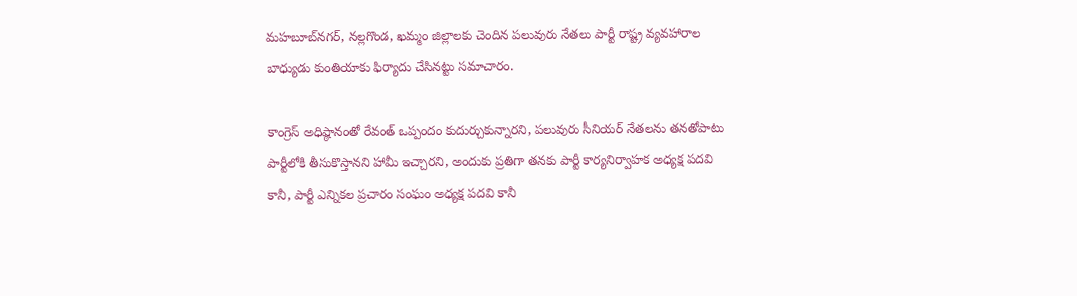మహబూబ్‌నగర్, నల్లగొండ, ఖమ్మం జిల్లాలకు చెందిన పలువురు నేతలు పార్టీ రాష్ట్ర వ్యవహారాల బాధ్యుడు కుంతియాకు ఫిర్యాదు చేసినట్టు సమాచారం.

కాంగ్రెస్ అధిష్ఠానంతో రేవంత్ ఒప్పందం కుదుర్చుకున్నారని, పలువురు సీనియర్ నేతలను తనతోపాటు పార్టీలోకి తీసుకొస్తానని హామీ ఇచ్చారని, అందుకు ప్రతిగా తనకు పార్టీ కార్యనిర్వాహక అధ్యక్ష పదవి కానీ, పార్టీ ఎన్నికల ప్రచారం సంఘం అధ్యక్ష పదవి కానీ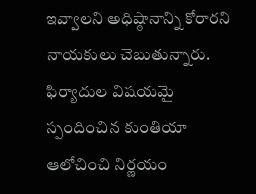ఇవ్వాలని అధిష్ఠానాన్ని కోరారని నాయకులు చెబుతున్నారు. ఫిర్యాదుల విషయమై స్పందించిన కుంతియా ఆలోచించి నిర్ణయం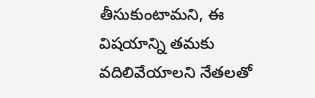తీసుకుంటామని, ఈ విషయాన్ని తమకు వదిలివేయాలని నేతలతో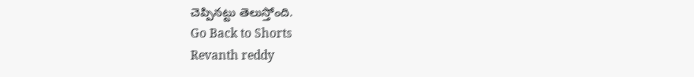చెప్పినట్టు తెలుస్తోంది.
Go Back to Shorts
Revanth reddy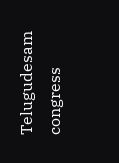Telugudesam
congress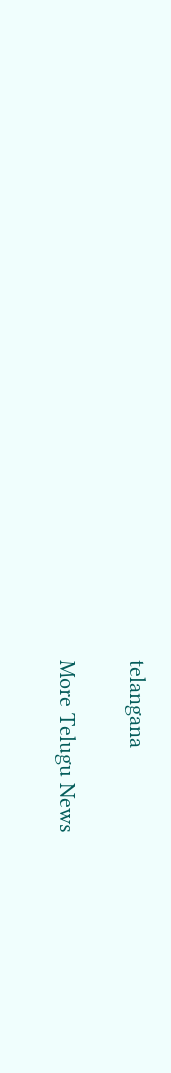telangana

More Telugu News